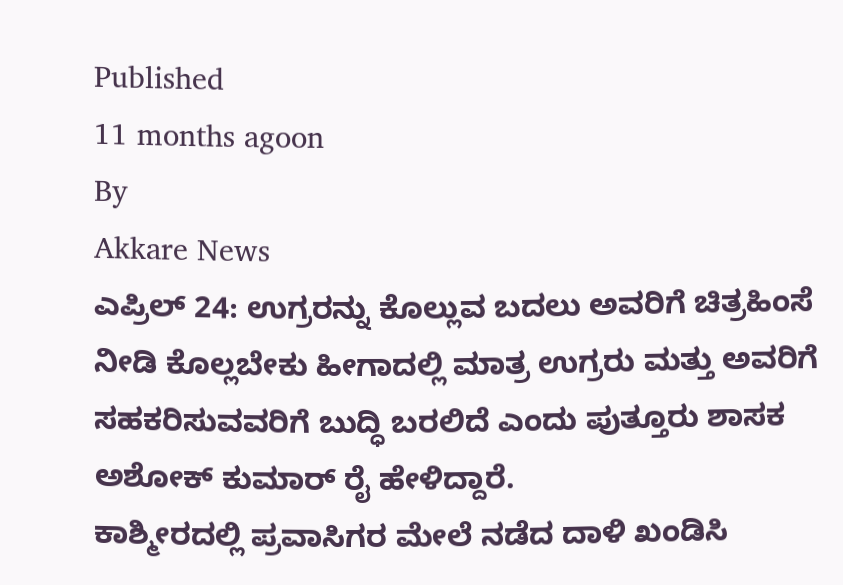Published
11 months agoon
By
Akkare News
ಎಪ್ರಿಲ್ 24: ಉಗ್ರರನ್ನು ಕೊಲ್ಲುವ ಬದಲು ಅವರಿಗೆ ಚಿತ್ರಹಿಂಸೆ ನೀಡಿ ಕೊಲ್ಲಬೇಕು ಹೀಗಾದಲ್ಲಿ ಮಾತ್ರ ಉಗ್ರರು ಮತ್ತು ಅವರಿಗೆ ಸಹಕರಿಸುವವರಿಗೆ ಬುದ್ಧಿ ಬರಲಿದೆ ಎಂದು ಪುತ್ತೂರು ಶಾಸಕ ಅಶೋಕ್ ಕುಮಾರ್ ರೈ ಹೇಳಿದ್ದಾರೆ.
ಕಾಶ್ಮೀರದಲ್ಲಿ ಪ್ರವಾಸಿಗರ ಮೇಲೆ ನಡೆದ ದಾಳಿ ಖಂಡಿಸಿ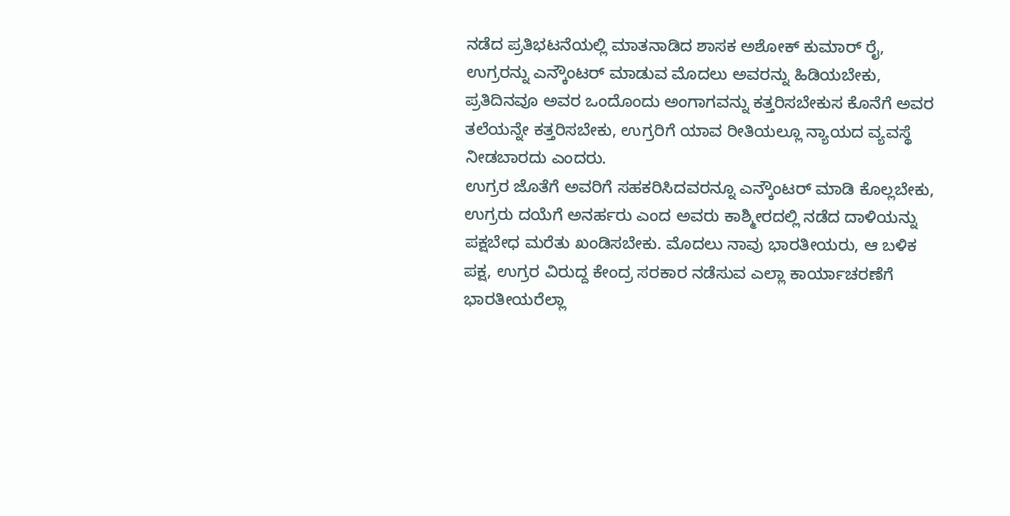ನಡೆದ ಪ್ರತಿಭಟನೆಯಲ್ಲಿ ಮಾತನಾಡಿದ ಶಾಸಕ ಅಶೋಕ್ ಕುಮಾರ್ ರೈ, ಉಗ್ರರನ್ನು ಎನ್ಕೌಂಟರ್ ಮಾಡುವ ಮೊದಲು ಅವರನ್ನು ಹಿಡಿಯಬೇಕು, ಪ್ರತಿದಿನವೂ ಅವರ ಒಂದೊಂದು ಅಂಗಾಗವನ್ನು ಕತ್ತರಿಸಬೇಕುಸ ಕೊನೆಗೆ ಅವರ ತಲೆಯನ್ನೇ ಕತ್ತರಿಸಬೇಕು, ಉಗ್ರರಿಗೆ ಯಾವ ರೀತಿಯಲ್ಲೂ ನ್ಯಾಯದ ವ್ಯವಸ್ಥೆ ನೀಡಬಾರದು ಎಂದರು.
ಉಗ್ರರ ಜೊತೆಗೆ ಅವರಿಗೆ ಸಹಕರಿಸಿದವರನ್ನೂ ಎನ್ಕೌಂಟರ್ ಮಾಡಿ ಕೊಲ್ಲಬೇಕು, ಉಗ್ರರು ದಯೆಗೆ ಅನರ್ಹರು ಎಂದ ಅವರು ಕಾಶ್ಮೀರದಲ್ಲಿ ನಡೆದ ದಾಳಿಯನ್ನು ಪಕ್ಷಬೇಧ ಮರೆತು ಖಂಡಿಸಬೇಕು. ಮೊದಲು ನಾವು ಭಾರತೀಯರು, ಆ ಬಳಿಕ ಪಕ್ಷ, ಉಗ್ರರ ವಿರುದ್ದ ಕೇಂದ್ರ ಸರಕಾರ ನಡೆಸುವ ಎಲ್ಲಾ ಕಾರ್ಯಾಚರಣೆಗೆ ಭಾರತೀಯರೆಲ್ಲಾ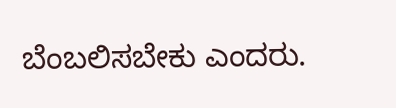ಬೆಂಬಲಿಸಬೇಕು ಎಂದರು.